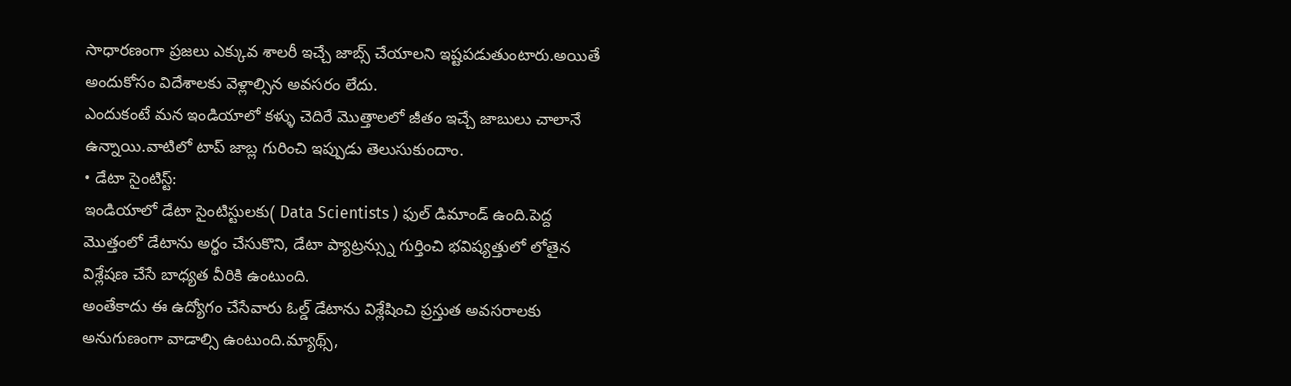సాధారణంగా ప్రజలు ఎక్కువ శాలరీ ఇచ్చే జాబ్స్ చేయాలని ఇష్టపడుతుంటారు.అయితే అందుకోసం విదేశాలకు వెళ్లాల్సిన అవసరం లేదు.
ఎందుకంటే మన ఇండియాలో కళ్ళు చెదిరే మొత్తాలలో జీతం ఇచ్చే జాబులు చాలానే ఉన్నాయి.వాటిలో టాప్ జాబ్ల గురించి ఇప్పుడు తెలుసుకుందాం.
• డేటా సైంటిస్ట్:
ఇండియాలో డేటా సైంటిస్టులకు( Data Scientists ) ఫుల్ డిమాండ్ ఉంది.పెద్ద మొత్తంలో డేటాను అర్థం చేసుకొని, డేటా ప్యాట్రన్స్ను గుర్తించి భవిష్యత్తులో లోతైన విశ్లేషణ చేసే బాధ్యత వీరికి ఉంటుంది.
అంతేకాదు ఈ ఉద్యోగం చేసేవారు ఓల్డ్ డేటాను విశ్లేషించి ప్రస్తుత అవసరాలకు అనుగుణంగా వాడాల్సి ఉంటుంది.మ్యాథ్స్,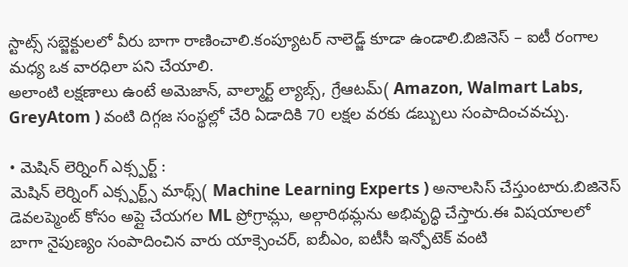స్టాట్స్ సబ్జెక్టులలో వీరు బాగా రాణించాలి.కంప్యూటర్ నాలెడ్జ్ కూడా ఉండాలి.బిజినెస్ – ఐటీ రంగాల మధ్య ఒక వారధిలా పని చేయాలి.
అలాంటి లక్షణాలు ఉంటే అమెజాన్, వాల్మార్ట్ ల్యాబ్స్, గ్రేఆటమ్( Amazon, Walmart Labs, GreyAtom ) వంటి దిగ్గజ సంస్థల్లో చేరి ఏడాదికి 70 లక్షల వరకు డబ్బులు సంపాదించవచ్చు.

• మెషిన్ లెర్నింగ్ ఎక్స్పర్ట్ :
మెషిన్ లెర్నింగ్ ఎక్స్పర్ట్స్ మాథ్స్( Machine Learning Experts ) అనాలసిస్ చేస్తుంటారు.బిజినెస్ డెవలప్మెంట్ కోసం అప్లై చేయగల ML ప్రోగ్రామ్లు, అల్గారిథమ్లను అభివృద్ధి చేస్తారు.ఈ విషయాలలో బాగా నైపుణ్యం సంపాదించిన వారు యాక్సెంచర్, ఐబీఎం, ఐటీసీ ఇన్ఫోటెక్ వంటి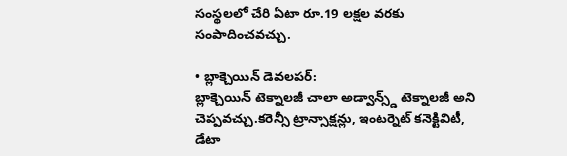సంస్థలలో చేరి ఏటా రూ.19 లక్షల వరకు సంపాదించవచ్చు.

• బ్లాక్చెయిన్ డెవలపర్:
బ్లాక్చెయిన్ టెక్నాలజీ చాలా అడ్వాన్స్డ్ టెక్నాలజీ అని చెప్పవచ్చు.కరెన్సీ ట్రాన్సాక్షన్లు, ఇంటర్నెట్ కనెక్టివిటీ, డేటా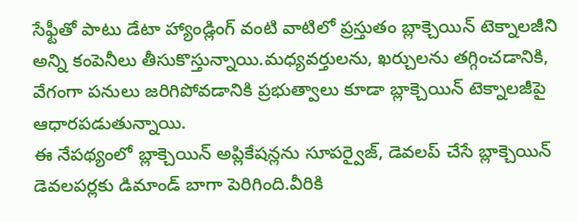సేఫ్టీతో పాటు డేటా హ్యాండ్లింగ్ వంటి వాటిలో ప్రస్తుతం బ్లాక్చెయిన్ టెక్నాలజీని అన్ని కంపెనీలు తీసుకొస్తున్నాయి.మధ్యవర్తులను, ఖర్చులను తగ్గించడానికి, వేగంగా పనులు జరిగిపోవడానికి ప్రభుత్వాలు కూడా బ్లాక్చెయిన్ టెక్నాలజీపై ఆధారపడుతున్నాయి.
ఈ నేపథ్యంలో బ్లాక్చెయిన్ అప్లికేషన్లను సూపర్వైజ్, డెవలప్ చేసే బ్లాక్చెయిన్ డెవలపర్లకు డిమాండ్ బాగా పెరిగింది.వీరికి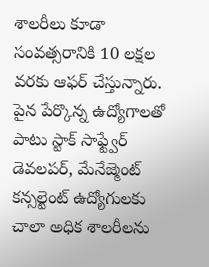శాలరీలు కూడా సంవత్సరానికి 10 లక్షల వరకు ఆఫర్ చేస్తున్నారు.
పైన పేర్కొన్న ఉద్యోగాలతో పాటు స్టాక్ సాఫ్ట్వేర్ డెవలపర్, మేనేజ్మెంట్ కన్సల్టెంట్ ఉద్యోగులకు చాలా అధిక శాలరీలను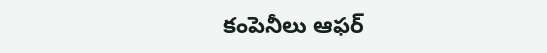కంపెనీలు ఆఫర్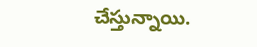చేస్తున్నాయి.